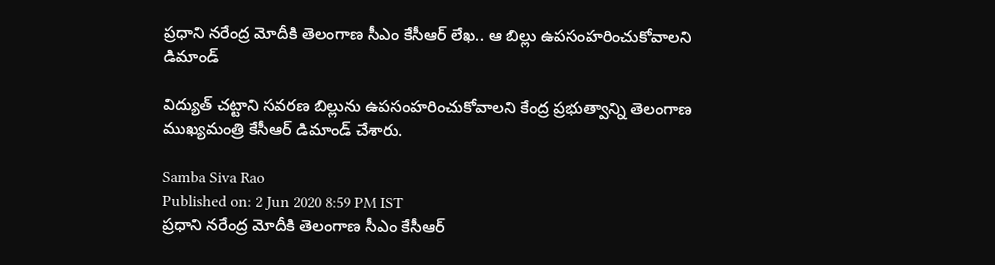ప్రధాని నరేంద్ర మోదీకి తెలంగాణ సీఎం కేసీఆర్ లేఖ.. ఆ బిల్లు ఉపసంహరించుకోవాలని డిమాండ్

విద్యుత్ చట్టాని సవరణ బిల్లును ఉపసంహరించుకోవాలని కేంద్ర ప్రభుత్వాన్ని తెలంగాణ ముఖ్యమంత్రి కేసీఆర్ డిమాండ్ చేశారు.

Samba Siva Rao
Published on: 2 Jun 2020 8:59 PM IST
ప్రధాని నరేంద్ర మోదీకి తెలంగాణ సీఎం కేసీఆర్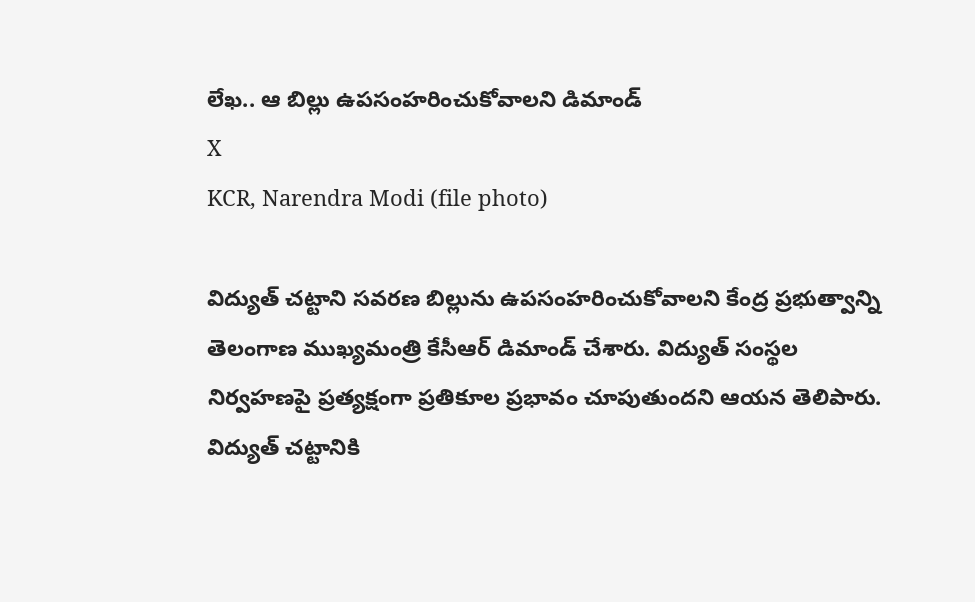లేఖ.. ఆ బిల్లు ఉపసంహరించుకోవాలని డిమాండ్
X
KCR, Narendra Modi (file photo)

విద్యుత్ చట్టాని సవరణ బిల్లును ఉపసంహరించుకోవాలని కేంద్ర ప్రభుత్వాన్ని తెలంగాణ ముఖ్యమంత్రి కేసీఆర్ డిమాండ్ చేశారు. విద్యుత్ సంస్థల నిర్వహణపై ప్రత్యక్షంగా ప్రతికూల ప్రభావం చూపుతుందని ఆయన తెలిపారు. విద్యుత్ చట్టానికి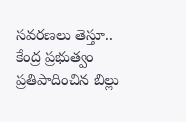సవరణలు తెస్తూ.. కేంద్ర ప్రభుత్వం ప్రతిపాదించిన బిల్లు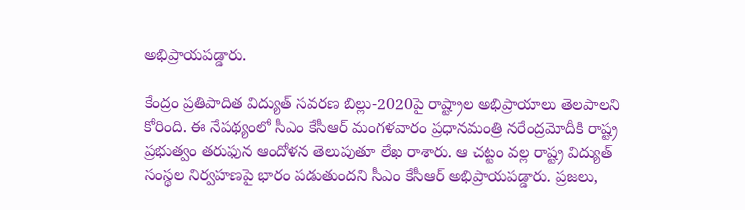అభిప్రాయపడ్డారు.

కేంద్రం ప్రతిపాదిత విద్యుత్ సవరణ బిల్లు-2020పై రాష్ట్రాల అభిప్రాయాలు తెలపాలని కోరింది. ఈ నేపథ్యంలో సీఎం కేసీఆర్ మంగళవారం ప్రధానమంత్రి నరేంద్రమోదీకి రాష్ట్ర ప్రభుత్వం తరుఫున ఆందోళన తెలుపుతూ లేఖ రాశారు. ఆ చట్టం వల్ల రాష్ట్ర విద్యుత్ సంస్థల నిర్వహణపై భారం పడుతుందని సీఎం కేసీఆర్ అభిప్రాయపడ్డారు. ప్రజలు,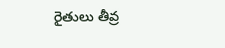రైతులు తీవ్ర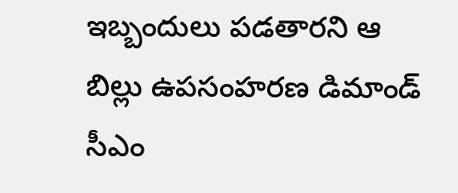ఇబ్బందులు పడతారని ఆ బిల్లు ఉపసంహరణ డిమాండ్ సీఎం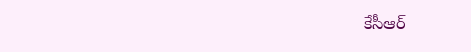కేసీఆర్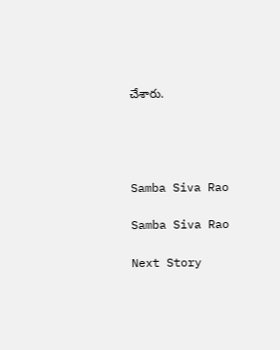చేశారు.




Samba Siva Rao

Samba Siva Rao

Next Story